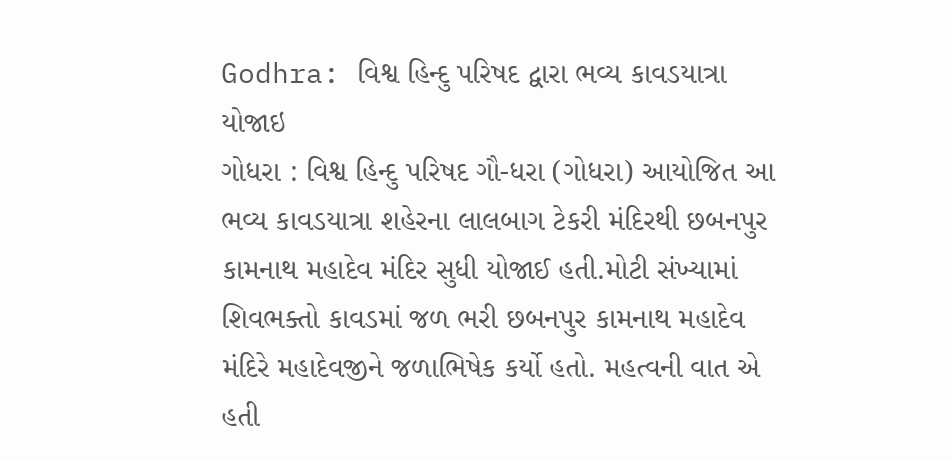Godhra: વિશ્વ હિન્દુ પરિષદ દ્વારા ભવ્ય કાવડયાત્રા યોજાઇ
ગોધરા : વિશ્વ હિન્દુ પરિષદ ગૌ-ધરા (ગોધરા) આયોજિત આ ભવ્ય કાવડયાત્રા શહેરના લાલબાગ ટેકરી મંદિરથી છબનપુર કામનાથ મહાદેવ મંદિર સુધી યોજાઈ હતી.મોટી સંખ્યામાં શિવભક્તો કાવડમાં જળ ભરી છબનપુર કામનાથ મહાદેવ મંદિરે મહાદેવજીને જળાભિષેક કર્યો હતો. મહત્વની વાત એ હતી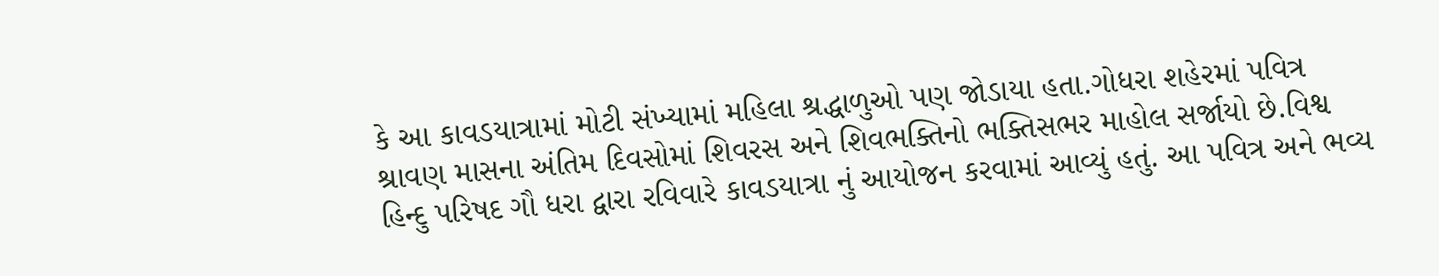કે આ કાવડયાત્રામાં મોટી સંખ્યામાં મહિલા શ્રદ્ધાળુઓ પણ જોડાયા હતા.ગોધરા શહેરમાં પવિત્ર શ્રાવણ માસના અંતિમ દિવસોમાં શિવરસ અને શિવભક્તિનો ભક્તિસભર માહોલ સર્જાયો છે.વિશ્વ હિન્દુ પરિષદ ગૌ ધરા દ્વારા રવિવારે કાવડયાત્રા નું આયોજન કરવામાં આવ્યું હતું. આ પવિત્ર અને ભવ્ય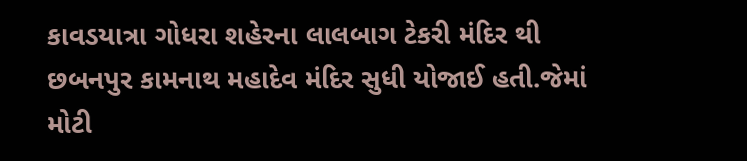કાવડયાત્રા ગોધરા શહેરના લાલબાગ ટેકરી મંદિર થી છબનપુર કામનાથ મહાદેવ મંદિર સુધી યોજાઈ હતી.જેમાં મોટી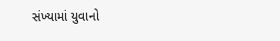સંખ્યામાં યુવાનો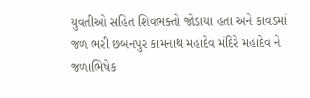યુવતીઓ સહિત શિવભક્તો જોડાયા હતા અને કાવડમાં જળ ભરી છબનપુર કામનાથ મહાદેવ મંદિરે મહાદેવ ને જળાભિષેક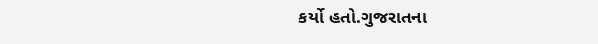કર્યો હતો.ગુજરાતના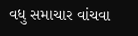વધુ સમાચાર વાંચવા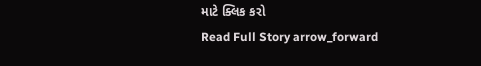માટે ક્લિક કરો
Read Full Story arrow_forward